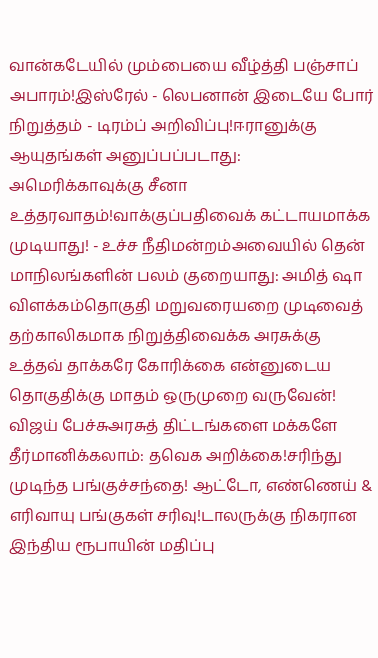வான்கடேயில் மும்பையை வீழ்த்தி பஞ்சாப் அபாரம்!இஸ்ரேல் - லெபனான் இடையே போர் நிறுத்தம் - டிரம்ப் அறிவிப்பு!ஈரானுக்கு ஆயுதங்கள் அனுப்பப்படாது: அமெரிக்காவுக்கு சீனா உத்தரவாதம்!வாக்குப்பதிவைக் கட்டாயமாக்க முடியாது! - உச்ச நீதிமன்றம்அவையில் தென் மாநிலங்களின் பலம் குறையாது: அமித் ஷா விளக்கம்தொகுதி மறுவரையறை முடிவைத் தற்காலிகமாக நிறுத்திவைக்க அரசுக்கு உத்தவ் தாக்கரே கோரிக்கை என்னுடைய தொகுதிக்கு மாதம் ஒருமுறை வருவேன்! விஜய் பேச்சுஅரசுத் திட்டங்களை மக்களே தீர்மானிக்கலாம்: தவெக அறிக்கை!சரிந்து முடிந்த பங்குச்சந்தை! ஆட்டோ, எண்ணெய் & எரிவாயு பங்குகள் சரிவு!டாலருக்கு நிகரான இந்திய ரூபாயின் மதிப்பு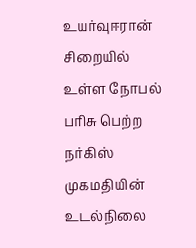உயர்வுஈரான் சிறையில் உள்ள நோபல் பரிசு பெற்ற நர்கிஸ் முகமதியின் உடல்நிலை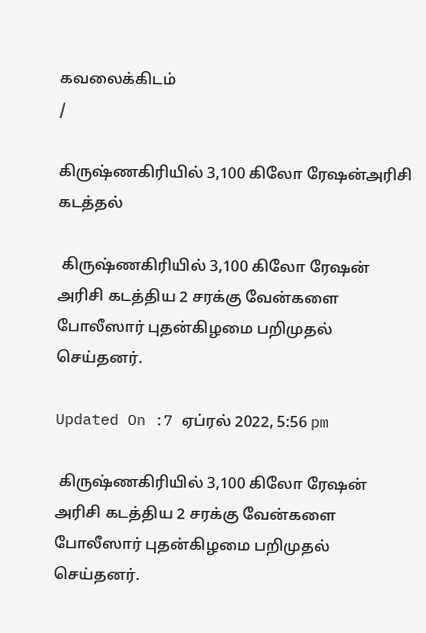கவலைக்கிடம்
/

கிருஷ்ணகிரியில் 3,100 கிலோ ரேஷன்அரிசி கடத்தல்

 கிருஷ்ணகிரியில் 3,100 கிலோ ரேஷன் அரிசி கடத்திய 2 சரக்கு வேன்களை போலீஸார் புதன்கிழமை பறிமுதல் செய்தனர்.

Updated On :7 ஏப்ரல் 2022, 5:56 pm

 கிருஷ்ணகிரியில் 3,100 கிலோ ரேஷன் அரிசி கடத்திய 2 சரக்கு வேன்களை போலீஸார் புதன்கிழமை பறிமுதல் செய்தனர்.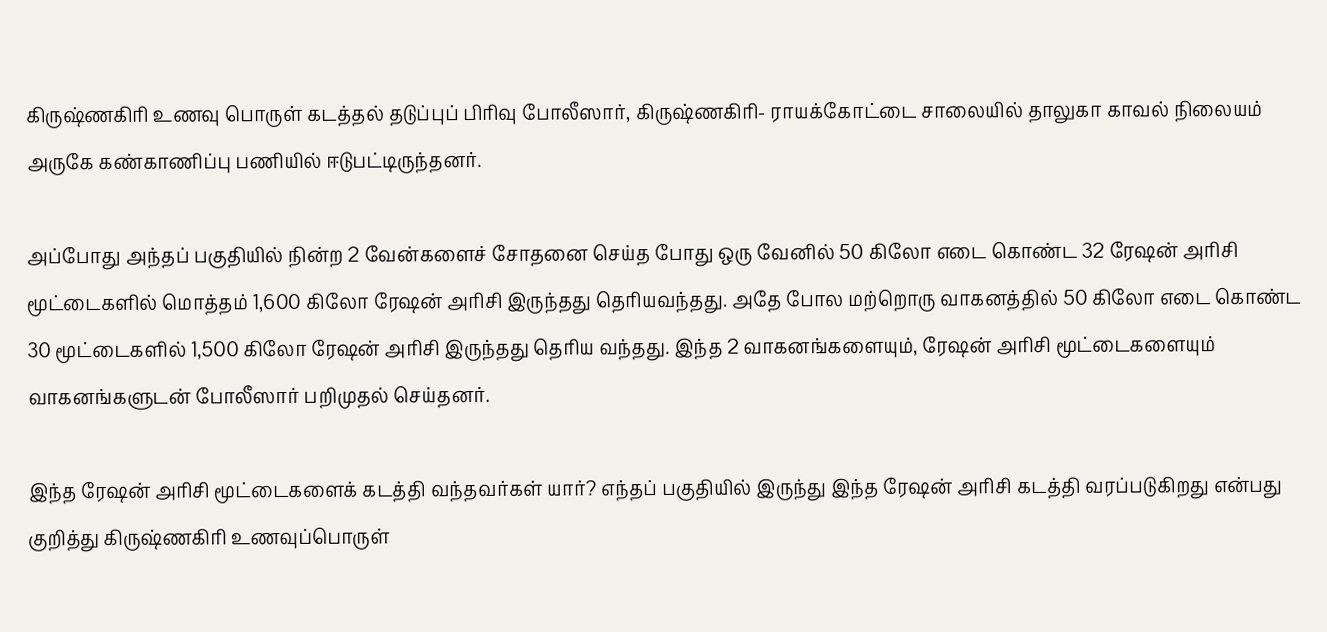கிருஷ்ணகிரி உணவு பொருள் கடத்தல் தடுப்புப் பிரிவு போலீஸார், கிருஷ்ணகிரி- ராயக்கோட்டை சாலையில் தாலுகா காவல் நிலையம் அருகே கண்காணிப்பு பணியில் ஈடுபட்டிருந்தனர்.

அப்போது அந்தப் பகுதியில் நின்ற 2 வேன்களைச் சோதனை செய்த போது ஒரு வேனில் 50 கிலோ எடை கொண்ட 32 ரேஷன் அரிசி மூட்டைகளில் மொத்தம் 1,600 கிலோ ரேஷன் அரிசி இருந்தது தெரியவந்தது. அதே போல மற்றொரு வாகனத்தில் 50 கிலோ எடை கொண்ட 30 மூட்டைகளில் 1,500 கிலோ ரேஷன் அரிசி இருந்தது தெரிய வந்தது. இந்த 2 வாகனங்களையும், ரேஷன் அரிசி மூட்டைகளையும் வாகனங்களுடன் போலீஸார் பறிமுதல் செய்தனர்.

இந்த ரேஷன் அரிசி மூட்டைகளைக் கடத்தி வந்தவர்கள் யார்? எந்தப் பகுதியில் இருந்து இந்த ரேஷன் அரிசி கடத்தி வரப்படுகிறது என்பது குறித்து கிருஷ்ணகிரி உணவுப்பொருள்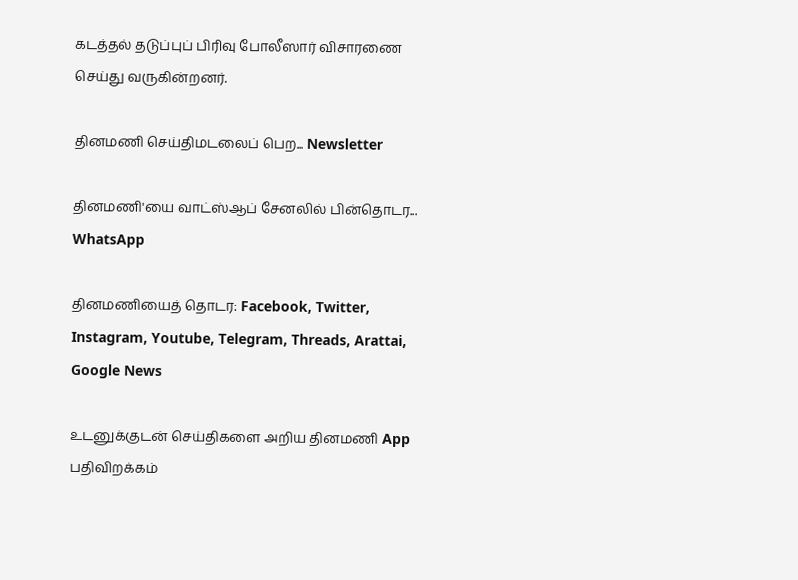கடத்தல் தடுப்புப் பிரிவு போலீஸார் விசாரணை செய்து வருகின்றனர்.

தினமணி செய்திமடலைப் பெற... Newsletter

தினமணி'யை வாட்ஸ்ஆப் சேனலில் பின்தொடர... WhatsApp

தினமணியைத் தொடர: Facebook, Twitter, Instagram, Youtube, Telegram, Threads, Arattai, Google News

உடனுக்குடன் செய்திகளை அறிய தினமணி App பதிவிறக்கம்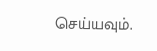செய்யவும்.